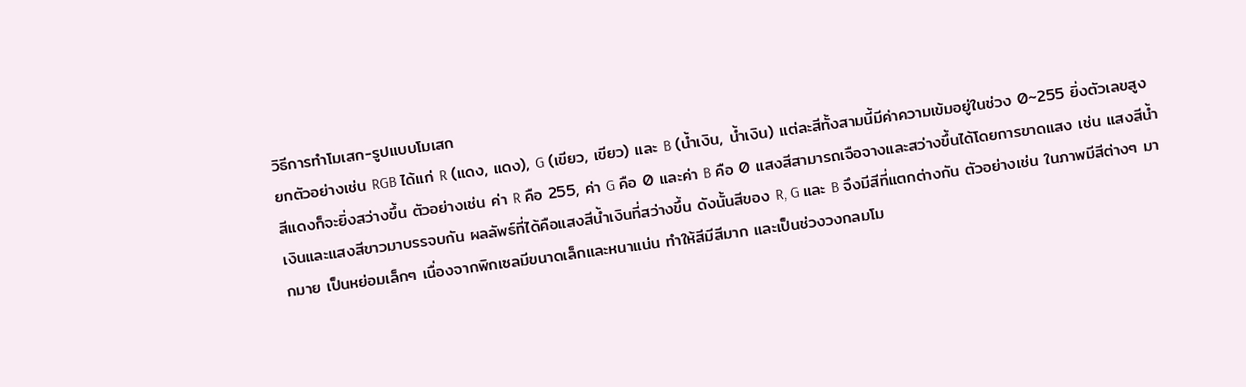วิธีการทำโมเสก-รูปแบบโมเสก
ยกตัวอย่างเช่น RGB ได้แก่ R (แดง, แดง), G (เขียว, เขียว) และ B (น้ำเงิน, น้ำเงิน) แต่ละสีทั้งสามนี้มีค่าความเข้มอยู่ในช่วง 0~255 ยิ่งตัวเลขสูง สีแดงก็จะยิ่งสว่างขึ้น ตัวอย่างเช่น ค่า R คือ 255, ค่า G คือ 0 และค่า B คือ 0 แสงสีสามารถเจือจางและสว่างขึ้นได้โดยการขาดแสง เช่น แสงสีน้ำเงินและแสงสีขาวมาบรรจบกัน ผลลัพธ์ที่ได้คือแสงสีน้ำเงินที่สว่างขึ้น ดังนั้นสีของ R, G และ B จึงมีสีที่แตกต่างกัน ตัวอย่างเช่น ในภาพมีสีต่างๆ มากมาย เป็นหย่อมเล็กๆ เนื่องจากพิกเซลมีขนาดเล็กและหนาแน่น ทำให้สีมีสีมาก และเป็นช่วงวงกลมโม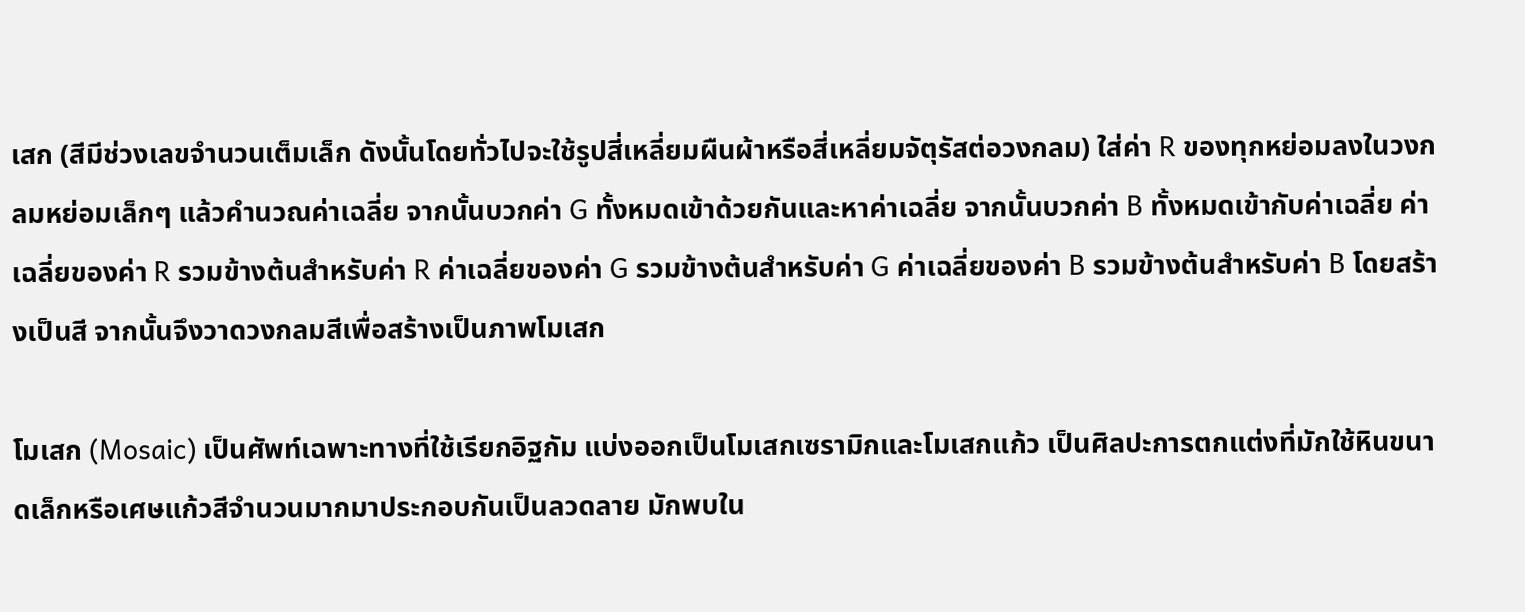เสก (สีมีช่วงเลขจำนวนเต็มเล็ก ดังนั้นโดยทั่วไปจะใช้รูปสี่เหลี่ยมผืนผ้าหรือสี่เหลี่ยมจัตุรัสต่อวงกลม) ใส่ค่า R ของทุกหย่อมลงในวงกลมหย่อมเล็กๆ แล้วคำนวณค่าเฉลี่ย จากนั้นบวกค่า G ทั้งหมดเข้าด้วยกันและหาค่าเฉลี่ย จากนั้นบวกค่า B ทั้งหมดเข้ากับค่าเฉลี่ย ค่าเฉลี่ยของค่า R รวมข้างต้นสำหรับค่า R ค่าเฉลี่ยของค่า G รวมข้างต้นสำหรับค่า G ค่าเฉลี่ยของค่า B รวมข้างต้นสำหรับค่า B โดยสร้างเป็นสี จากนั้นจึงวาดวงกลมสีเพื่อสร้างเป็นภาพโมเสก

โมเสก (Mosaic) เป็นศัพท์เฉพาะทางที่ใช้เรียกอิฐกัม แบ่งออกเป็นโมเสกเซรามิกและโมเสกแก้ว เป็นศิลปะการตกแต่งที่มักใช้หินขนาดเล็กหรือเศษแก้วสีจำนวนมากมาประกอบกันเป็นลวดลาย มักพบใน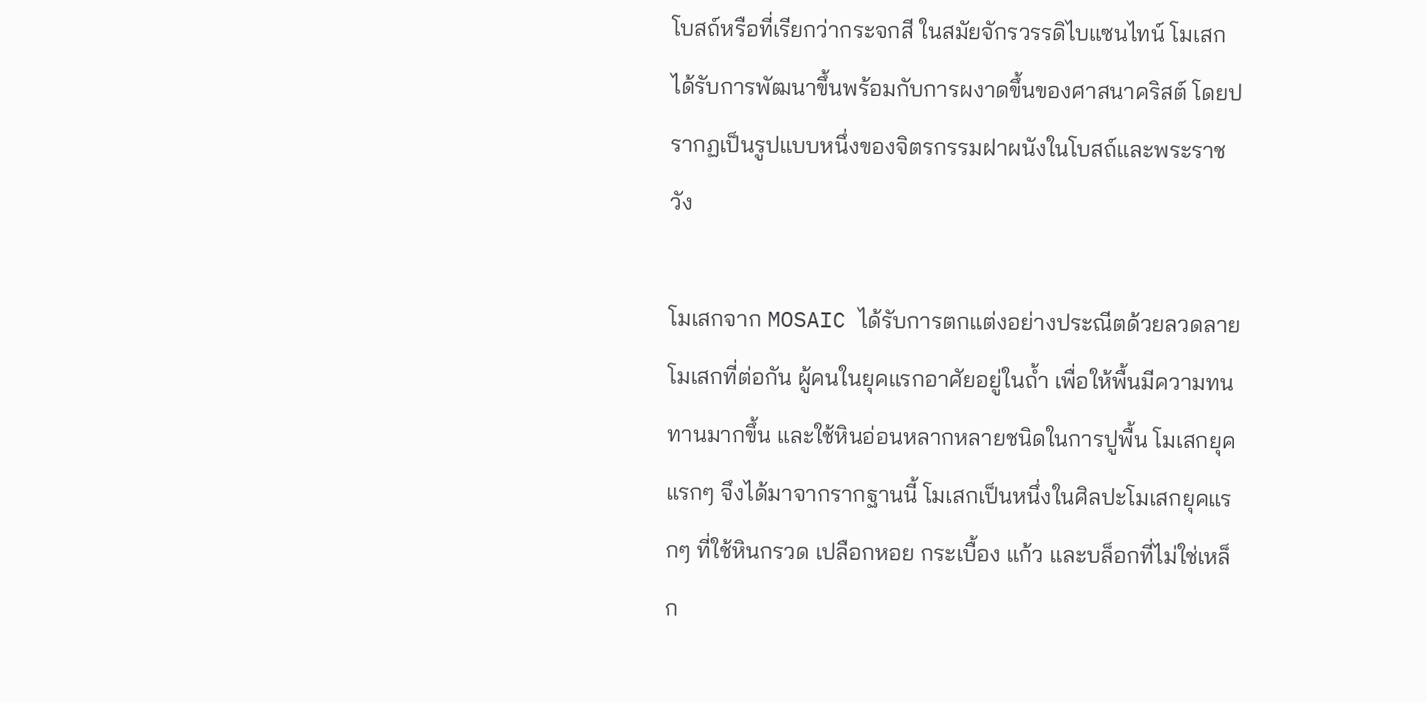โบสถ์หรือที่เรียกว่ากระจกสี ในสมัยจักรวรรดิไบแซนไทน์ โมเสกได้รับการพัฒนาขึ้นพร้อมกับการผงาดขึ้นของศาสนาคริสต์ โดยปรากฏเป็นรูปแบบหนึ่งของจิตรกรรมฝาผนังในโบสถ์และพระราชวัง

โมเสกจาก MOSAIC ได้รับการตกแต่งอย่างประณีตด้วยลวดลายโมเสกที่ต่อกัน ผู้คนในยุคแรกอาศัยอยู่ในถ้ำ เพื่อให้พื้นมีความทนทานมากขึ้น และใช้หินอ่อนหลากหลายชนิดในการปูพื้น โมเสกยุคแรกๆ จึงได้มาจากรากฐานนี้ โมเสกเป็นหนึ่งในศิลปะโมเสกยุคแรกๆ ที่ใช้หินกรวด เปลือกหอย กระเบื้อง แก้ว และบล็อกที่ไม่ใช่เหล็ก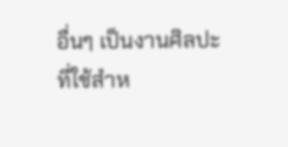อื่นๆ เป็นงานศิลปะที่ใช้สำห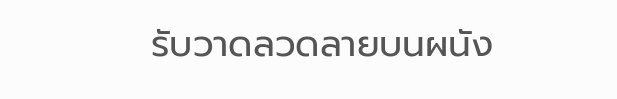รับวาดลวดลายบนผนัง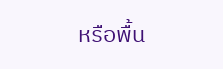หรือพื้น